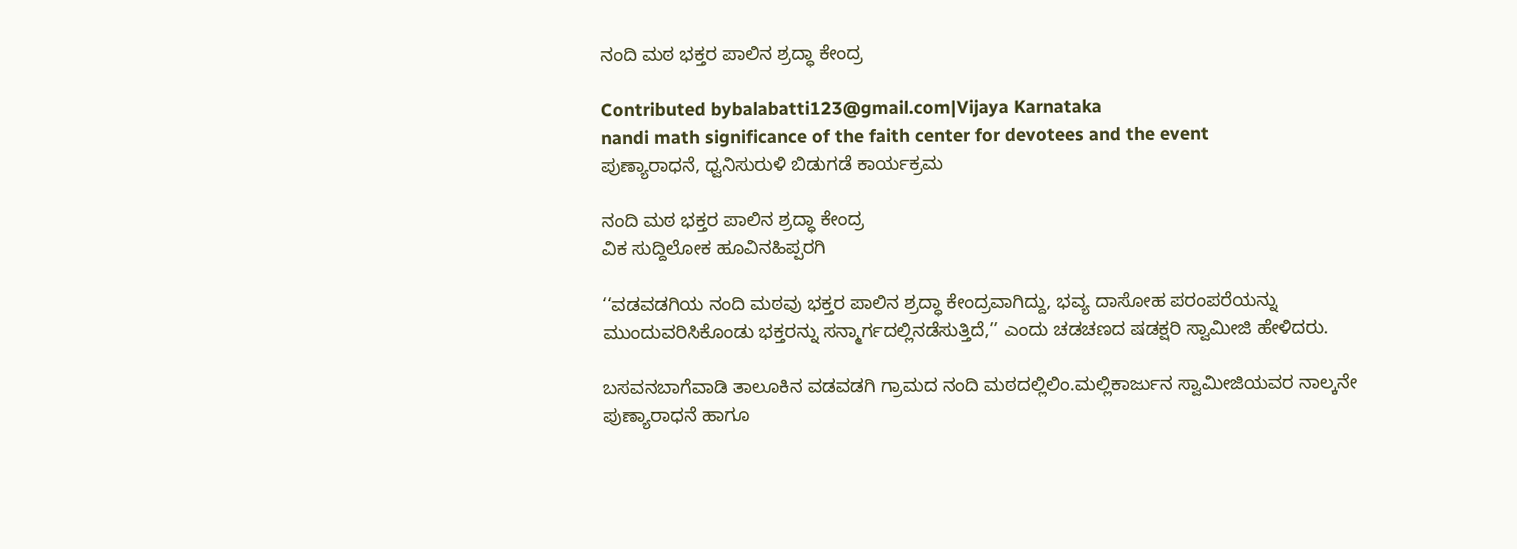ನಂದಿ ಮಠ ಭಕ್ತರ ಪಾಲಿನ ಶ್ರದ್ಧಾ ಕೇಂದ್ರ

Contributed bybalabatti123@gmail.com|Vijaya Karnataka
nandi math significance of the faith center for devotees and the event
ಪುಣ್ಯಾರಾಧನೆ, ಧ್ವನಿಸುರುಳಿ ಬಿಡುಗಡೆ ಕಾರ್ಯಕ್ರಮ

ನಂದಿ ಮಠ ಭಕ್ತರ ಪಾಲಿನ ಶ್ರದ್ಧಾ ಕೇಂದ್ರ
ವಿಕ ಸುದ್ದಿಲೋಕ ಹೂವಿನಹಿಪ್ಪರಗಿ

‘‘ವಡವಡಗಿಯ ನಂದಿ ಮಠವು ಭಕ್ತರ ಪಾಲಿನ ಶ್ರದ್ಧಾ ಕೇಂದ್ರವಾಗಿದ್ದು, ಭವ್ಯ ದಾಸೋಹ ಪರಂಪರೆಯನ್ನು ಮುಂದುವರಿಸಿಕೊಂಡು ಭಕ್ತರನ್ನು ಸನ್ಮಾರ್ಗದಲ್ಲಿನಡೆಸುತ್ತಿದೆ,’’ ಎಂದು ಚಡಚಣದ ಷಡಕ್ಷರಿ ಸ್ವಾಮೀಜಿ ಹೇಳಿದರು.

ಬಸವನಬಾಗೆವಾಡಿ ತಾಲೂಕಿನ ವಡವಡಗಿ ಗ್ರಾಮದ ನಂದಿ ಮಠದಲ್ಲಿಲಿಂ.ಮಲ್ಲಿಕಾರ್ಜುನ ಸ್ವಾಮೀಜಿಯವರ ನಾಲ್ಕನೇ ಪುಣ್ಯಾರಾಧನೆ ಹಾಗೂ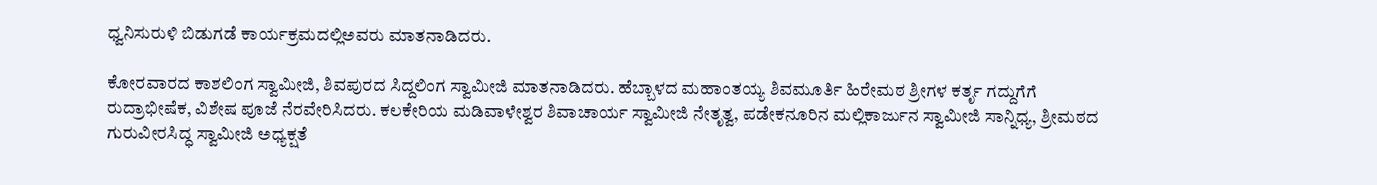ಧ್ವನಿಸುರುಳಿ ಬಿಡುಗಡೆ ಕಾರ್ಯಕ್ರಮದಲ್ಲಿಅವರು ಮಾತನಾಡಿದರು.

ಕೋರವಾರದ ಕಾಶಲಿಂಗ ಸ್ವಾಮೀಜಿ, ಶಿವಪುರದ ಸಿದ್ದಲಿಂಗ ಸ್ವಾಮೀಜಿ ಮಾತನಾಡಿದರು. ಹೆಬ್ಬಾಳದ ಮಹಾಂತಯ್ಯ ಶಿವಮೂರ್ತಿ ಹಿರೇಮಠ ಶ್ರೀಗಳ ಕರ್ತೃ ಗದ್ದುಗೆಗೆ ರುದ್ರಾಭೀಷೆಕ, ವಿಶೇಷ ಪೂಜೆ ನೆರವೇರಿಸಿದರು. ಕಲಕೇರಿಯ ಮಡಿವಾಳೇಶ್ವರ ಶಿವಾಚಾರ್ಯ ಸ್ವಾಮೀಜಿ ನೇತೃತ್ವ, ಪಡೇಕನೂರಿನ ಮಲ್ಲಿಕಾರ್ಜುನ ಸ್ವಾಮೀಜಿ ಸಾನ್ನಿಧ್ಯ, ಶ್ರೀಮಠದ ಗುರುವೀರಸಿದ್ಧ ಸ್ವಾಮೀಜಿ ಅಧ್ಯಕ್ಷತೆ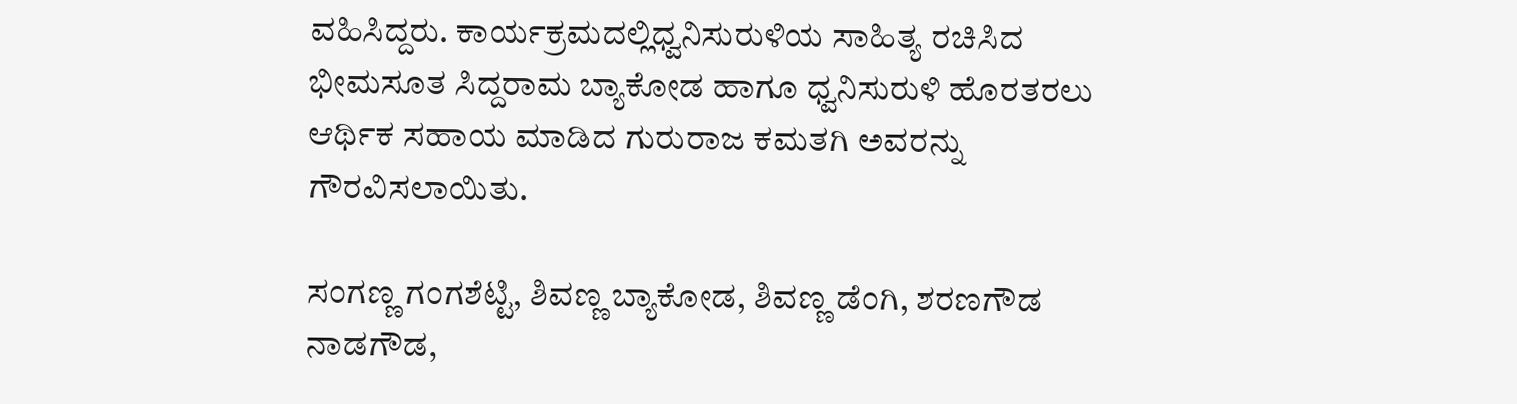ವಹಿಸಿದ್ದರು. ಕಾರ್ಯಕ್ರಮದಲ್ಲಿಧ್ವನಿಸುರುಳಿಯ ಸಾಹಿತ್ಯ ರಚಿಸಿದ ಭೀಮಸೂತ ಸಿದ್ದರಾಮ ಬ್ಯಾಕೋಡ ಹಾಗೂ ಧ್ವನಿಸುರುಳಿ ಹೊರತರಲು ಆರ್ಥಿಕ ಸಹಾಯ ಮಾಡಿದ ಗುರುರಾಜ ಕಮತಗಿ ಅವರನ್ನು ಗೌರವಿಸಲಾಯಿತು.

ಸಂಗಣ್ಣ ಗಂಗಶೆಟ್ಟಿ, ಶಿವಣ್ಣ ಬ್ಯಾಕೋಡ, ಶಿವಣ್ಣ ಡೆಂಗಿ, ಶರಣಗೌಡ ನಾಡಗೌಡ,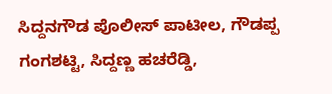ಸಿದ್ದನಗೌಡ ಪೊಲೀಸ್ ಪಾಟೀಲ, ಗೌಡಪ್ಪ ಗಂಗಶಟ್ಟಿ, ಸಿದ್ದಣ್ಣ ಹಚರೆಡ್ಡಿ,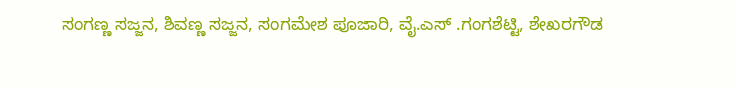ಸಂಗಣ್ಣ ಸಜ್ಜನ, ಶಿವಣ್ಣ ಸಜ್ಜನ, ಸಂಗಮೇಶ ಪೂಜಾರಿ, ವೈ.ಎಸ್ .ಗಂಗಶೆಟ್ಟಿ, ಶೇಖರಗೌಡ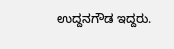ಉದ್ದನಗೌಡ ಇದ್ದರು.